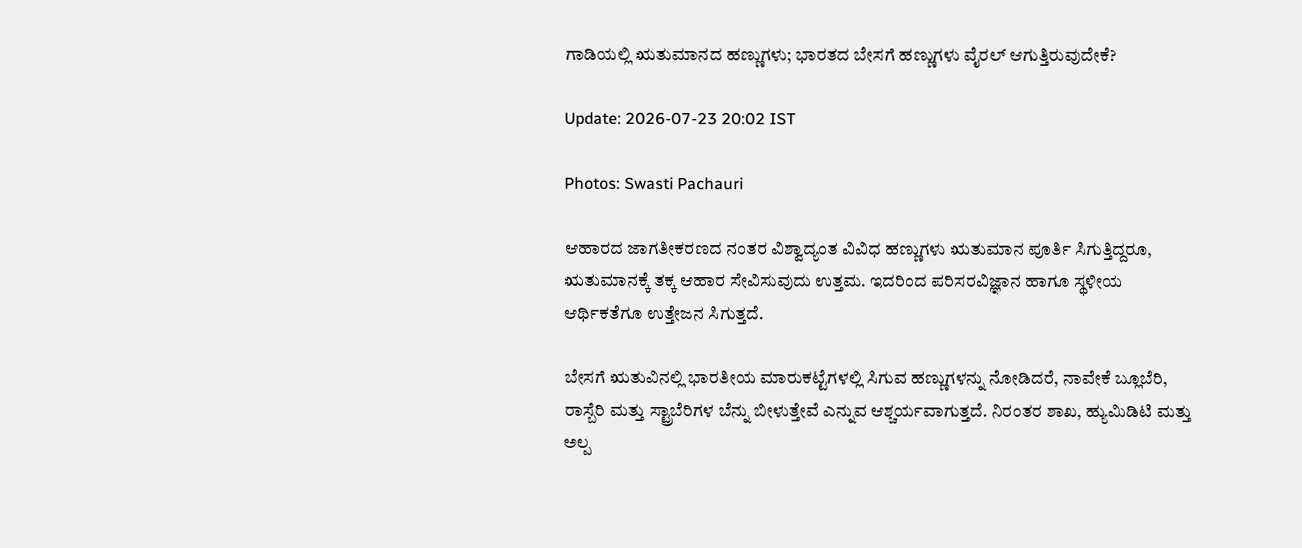ಗಾಡಿಯಲ್ಲಿ ಋತುಮಾನದ ಹಣ್ಣುಗಳು; ಭಾರತದ ಬೇಸಗೆ ಹಣ್ಣುಗಳು ವೈರಲ್ ಆಗುತ್ತಿರುವುದೇಕೆ?

Update: 2026-07-23 20:02 IST

Photos: Swasti Pachauri

ಆಹಾರದ ಜಾಗತೀಕರಣದ ನಂತರ ವಿಶ್ವಾದ್ಯಂತ ವಿವಿಧ ಹಣ್ಣುಗಳು ಋತುಮಾನ ಪೂರ್ತಿ ಸಿಗುತ್ತಿದ್ದರೂ, ಋತುಮಾನಕ್ಕೆ ತಕ್ಕ ಆಹಾರ ಸೇವಿಸುವುದು ಉತ್ತಮ. ಇದರಿಂದ ಪರಿಸರವಿಜ್ಞಾನ ಹಾಗೂ ಸ್ಥಳೀಯ ಆರ್ಥಿಕತೆಗೂ ಉತ್ತೇಜನ ಸಿಗುತ್ತದೆ.

ಬೇಸಗೆ ಋತುವಿನಲ್ಲಿ ಭಾರತೀಯ ಮಾರುಕಟ್ಟೆಗಳಲ್ಲಿ ಸಿಗುವ ಹಣ್ಣುಗಳನ್ನು ನೋಡಿದರೆ, ನಾವೇಕೆ ಬ್ಲೂಬೆರಿ, ರಾಸ್ಬೆರಿ ಮತ್ತು ಸ್ಟ್ರಾಬೆರಿಗಳ ಬೆನ್ನು ಬೀಳುತ್ತೇವೆ ಎನ್ನುವ ಆಶ್ಚರ್ಯವಾಗುತ್ತದೆ. ನಿರಂತರ ಶಾಖ, ಹ್ಯುಮಿಡಿಟಿ ಮತ್ತು ಅಲ್ಪ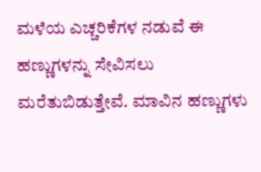ಮಳೆಯ ಎಚ್ಚರಿಕೆಗಳ ನಡುವೆ ಈ ಹಣ್ಣುಗಳನ್ನು ಸೇವಿಸಲು ಮರೆತುಬಿಡುತ್ತೇವೆ. ಮಾವಿನ ಹಣ್ಣುಗಳು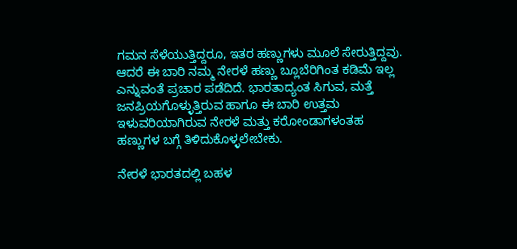ಗಮನ ಸೆಳೆಯುತ್ತಿದ್ದರೂ, ಇತರ ಹಣ್ಣುಗಳು ಮೂಲೆ ಸೇರುತ್ತಿದ್ದವು. ಆದರೆ ಈ ಬಾರಿ ನಮ್ಮ ನೇರಳೆ ಹಣ್ಣು ಬ್ಲೂಬೆರಿಗಿಂತ ಕಡಿಮೆ ಇಲ್ಲ ಎನ್ನುವಂತೆ ಪ್ರಚಾರ ಪಡೆದಿದೆ. ಭಾರತಾದ್ಯಂತ ಸಿಗುವ, ಮತ್ತೆ ಜನಪ್ರಿಯಗೊಳ್ಳುತ್ತಿರುವ ಹಾಗೂ ಈ ಬಾರಿ ಉತ್ತಮ ಇಳುವರಿಯಾಗಿರುವ ನೇರಳೆ ಮತ್ತು ಕರೋಂಡಾಗಳಂತಹ ಹಣ್ಣುಗಳ ಬಗ್ಗೆ ತಿಳಿದುಕೊಳ್ಳಲೇಬೇಕು.

ನೇರಳೆ ಭಾರತದಲ್ಲಿ ಬಹಳ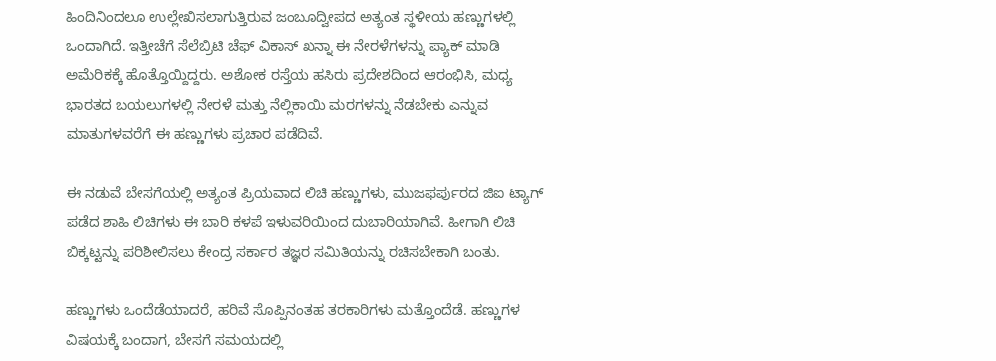ಹಿಂದಿನಿಂದಲೂ ಉಲ್ಲೇಖಿಸಲಾಗುತ್ತಿರುವ ಜಂಬೂದ್ವೀಪದ ಅತ್ಯಂತ ಸ್ಥಳೀಯ ಹಣ್ಣುಗಳಲ್ಲಿ ಒಂದಾಗಿದೆ. ಇತ್ತೀಚೆಗೆ ಸೆಲೆಬ್ರಿಟಿ ಚೆಫ್ ವಿಕಾಸ್ ಖನ್ನಾ ಈ ನೇರಳೆಗಳನ್ನು ಪ್ಯಾಕ್ ಮಾಡಿ ಅಮೆರಿಕಕ್ಕೆ ಹೊತ್ತೊಯ್ದಿದ್ದರು. ಅಶೋಕ ರಸ್ತೆಯ ಹಸಿರು ಪ್ರದೇಶದಿಂದ ಆರಂಭಿಸಿ, ಮಧ್ಯ ಭಾರತದ ಬಯಲುಗಳಲ್ಲಿ ನೇರಳೆ ಮತ್ತು ನೆಲ್ಲಿಕಾಯಿ ಮರಗಳನ್ನು ನೆಡಬೇಕು ಎನ್ನುವ ಮಾತುಗಳವರೆಗೆ ಈ ಹಣ್ಣುಗಳು ಪ್ರಚಾರ ಪಡೆದಿವೆ.

ಈ ನಡುವೆ ಬೇಸಗೆಯಲ್ಲಿ ಅತ್ಯಂತ ಪ್ರಿಯವಾದ ಲಿಚಿ ಹಣ್ಣುಗಳು, ಮುಜಫರ್ಪುರದ ಜಿಐ ಟ್ಯಾಗ್ ಪಡೆದ ಶಾಹಿ ಲಿಚಿಗಳು ಈ ಬಾರಿ ಕಳಪೆ ಇಳುವರಿಯಿಂದ ದುಬಾರಿಯಾಗಿವೆ. ಹೀಗಾಗಿ ಲಿಚಿ ಬಿಕ್ಕಟ್ಟನ್ನು ಪರಿಶೀಲಿಸಲು ಕೇಂದ್ರ ಸರ್ಕಾರ ತಜ್ಞರ ಸಮಿತಿಯನ್ನು ರಚಿಸಬೇಕಾಗಿ ಬಂತು.

ಹಣ್ಣುಗಳು ಒಂದೆಡೆಯಾದರೆ, ಹರಿವೆ ಸೊಪ್ಪಿನಂತಹ ತರಕಾರಿಗಳು ಮತ್ತೊಂದೆಡೆ. ಹಣ್ಣುಗಳ ವಿಷಯಕ್ಕೆ ಬಂದಾಗ, ಬೇಸಗೆ ಸಮಯದಲ್ಲಿ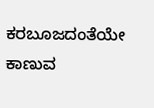ಕರಬೂಜದಂತೆಯೇ ಕಾಣುವ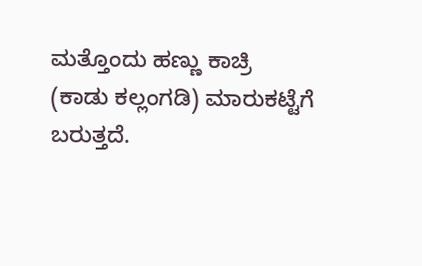ಮತ್ತೊಂದು ಹಣ್ಣು ಕಾಚ್ರಿ (ಕಾಡು ಕಲ್ಲಂಗಡಿ) ಮಾರುಕಟ್ಟೆಗೆ ಬರುತ್ತದೆ.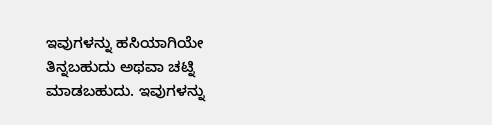ಇವುಗಳನ್ನು ಹಸಿಯಾಗಿಯೇ ತಿನ್ನಬಹುದು ಅಥವಾ ಚಟ್ನಿ ಮಾಡಬಹುದು. ಇವುಗಳನ್ನು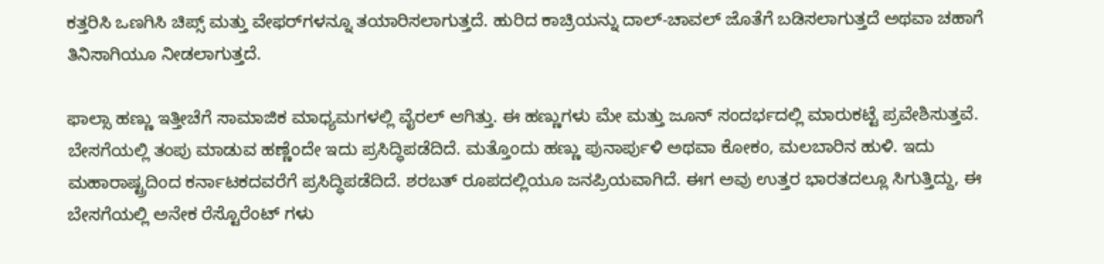ಕತ್ತರಿಸಿ ಒಣಗಿಸಿ ಚಿಪ್ಸ್ ಮತ್ತು ವೇಫರ್‌ಗಳನ್ನೂ ತಯಾರಿಸಲಾಗುತ್ತದೆ. ಹುರಿದ ಕಾಚ್ರಿಯನ್ನು ದಾಲ್-ಚಾವಲ್ ಜೊತೆಗೆ ಬಡಿಸಲಾಗುತ್ತದೆ ಅಥವಾ ಚಹಾಗೆ ತಿನಿಸಾಗಿಯೂ ನೀಡಲಾಗುತ್ತದೆ.

ಫಾಲ್ಸಾ ಹಣ್ಣು ಇತ್ತೀಚೆಗೆ ಸಾಮಾಜಿಕ ಮಾಧ್ಯಮಗಳಲ್ಲಿ ವೈರಲ್ ಆಗಿತ್ತು. ಈ ಹಣ್ಣುಗಳು ಮೇ ಮತ್ತು ಜೂನ್ ಸಂದರ್ಭದಲ್ಲಿ ಮಾರುಕಟ್ಟೆ ಪ್ರವೇಶಿಸುತ್ತವೆ. ಬೇಸಗೆಯಲ್ಲಿ ತಂಪು ಮಾಡುವ ಹಣ್ಣೆಂದೇ ಇದು ಪ್ರಸಿದ್ಧಿಪಡೆದಿದೆ. ಮತ್ತೊಂದು ಹಣ್ಣು ಪುನಾರ್ಪುಳಿ ಅಥವಾ ಕೋಕಂ, ಮಲಬಾರಿನ ಹುಳಿ. ಇದು ಮಹಾರಾಷ್ಟ್ರದಿಂದ ಕರ್ನಾಟಕದವರೆಗೆ ಪ್ರಸಿದ್ಧಿಪಡೆದಿದೆ. ಶರಬತ್ ರೂಪದಲ್ಲಿಯೂ ಜನಪ್ರಿಯವಾಗಿದೆ. ಈಗ ಅವು ಉತ್ತರ ಭಾರತದಲ್ಲೂ ಸಿಗುತ್ತಿದ್ದು, ಈ ಬೇಸಗೆಯಲ್ಲಿ ಅನೇಕ ರೆಸ್ಟೊರೆಂಟ್‌ ಗಳು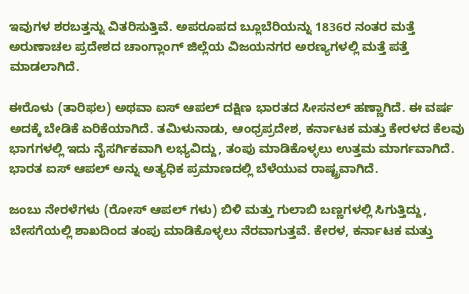ಇವುಗಳ ಶರಬತ್ತನ್ನು ವಿತರಿಸುತ್ತಿವೆ. ಅಪರೂಪದ ಬ್ಲೂಬೆರಿಯನ್ನು 1836ರ ನಂತರ ಮತ್ತೆ ಅರುಣಾಚಲ ಪ್ರದೇಶದ ಚಾಂಗ್ಲಾಂಗ್ ಜಿಲ್ಲೆಯ ವಿಜಯನಗರ ಅರಣ್ಯಗಳಲ್ಲಿ ಮತ್ತೆ ಪತ್ತೆ ಮಾಡಲಾಗಿದೆ.

ಈರೊಳು (ತಾರಿಫಲ) ಅಥವಾ ಐಸ್ ಆಪಲ್ ದಕ್ಷಿಣ ಭಾರತದ ಸೀಸನಲ್ ಹಣ್ಣಾಗಿದೆ. ಈ ವರ್ಷ ಅದಕ್ಕೆ ಬೇಡಿಕೆ ಏರಿಕೆಯಾಗಿದೆ. ತಮಿಳುನಾಡು, ಆಂಧ್ರಪ್ರದೇಶ, ಕರ್ನಾಟಕ ಮತ್ತು ಕೇರಳದ ಕೆಲವು ಭಾಗಗಳಲ್ಲಿ ಇದು ನೈಸರ್ಗಿಕವಾಗಿ ಲಭ್ಯವಿದ್ದು, ತಂಪು ಮಾಡಿಕೊಳ್ಳಲು ಉತ್ತಮ ಮಾರ್ಗವಾಗಿದೆ. ಭಾರತ ಐಸ್ ಆಪಲ್ ಅನ್ನು ಅತ್ಯಧಿಕ ಪ್ರಮಾಣದಲ್ಲಿ ಬೆಳೆಯುವ ರಾಷ್ಟ್ರವಾಗಿದೆ.

ಜಂಬು ನೇರಳೆಗಳು (ರೋಸ್ ಆಪಲ್‌ ಗಳು) ಬಿಳಿ ಮತ್ತು ಗುಲಾಬಿ ಬಣ್ಣಗಳಲ್ಲಿ ಸಿಗುತ್ತಿದ್ದು, ಬೇಸಗೆಯಲ್ಲಿ ಶಾಖದಿಂದ ತಂಪು ಮಾಡಿಕೊಳ್ಳಲು ನೆರವಾಗುತ್ತವೆ. ಕೇರಳ, ಕರ್ನಾಟಕ ಮತ್ತು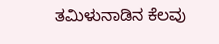ತಮಿಳುನಾಡಿನ ಕೆಲವು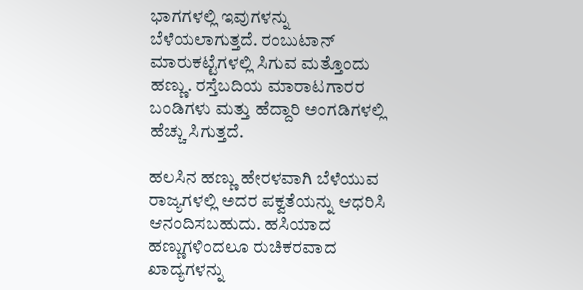ಭಾಗಗಳಲ್ಲಿ ಇವುಗಳನ್ನು ಬೆಳೆಯಲಾಗುತ್ತದೆ. ರಂಬುಟಾನ್ ಮಾರುಕಟ್ಟೆಗಳಲ್ಲಿ ಸಿಗುವ ಮತ್ತೊಂದು ಹಣ್ಣು. ರಸ್ತೆಬದಿಯ ಮಾರಾಟಗಾರರ ಬಂಡಿಗಳು ಮತ್ತು ಹೆದ್ದಾರಿ ಅಂಗಡಿಗಳಲ್ಲಿ ಹೆಚ್ಚು ಸಿಗುತ್ತದೆ.

ಹಲಸಿನ ಹಣ್ಣು ಹೇರಳವಾಗಿ ಬೆಳೆಯುವ ರಾಜ್ಯಗಳಲ್ಲಿ ಅದರ ಪಕ್ವತೆಯನ್ನು ಆಧರಿಸಿ ಆನಂದಿಸಬಹುದು. ಹಸಿಯಾದ ಹಣ್ಣುಗಳಿಂದಲೂ ರುಚಿಕರವಾದ ಖಾದ್ಯಗಳನ್ನು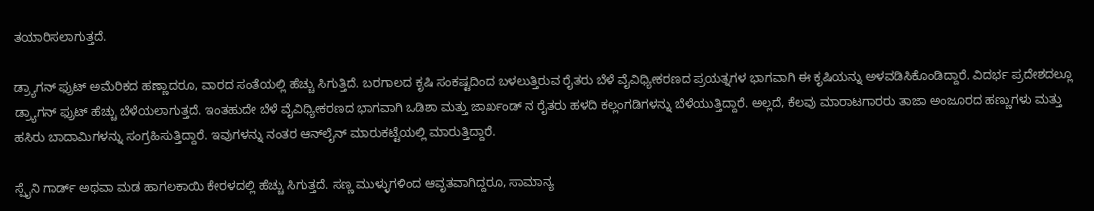ತಯಾರಿಸಲಾಗುತ್ತದೆ.

ಡ್ರ್ಯಾಗನ್ ಫ್ರುಟ್ ಅಮೆರಿಕದ ಹಣ್ಣಾದರೂ, ವಾರದ ಸಂತೆಯಲ್ಲಿ ಹೆಚ್ಚು ಸಿಗುತ್ತಿದೆ. ಬರಗಾಲದ ಕೃಷಿ ಸಂಕಷ್ಟದಿಂದ ಬಳಲುತ್ತಿರುವ ರೈತರು ಬೆಳೆ ವೈವಿಧ್ಯೀಕರಣದ ಪ್ರಯತ್ನಗಳ ಭಾಗವಾಗಿ ಈ ಕೃಷಿಯನ್ನು ಅಳವಡಿಸಿಕೊಂಡಿದ್ದಾರೆ. ವಿದರ್ಭ ಪ್ರದೇಶದಲ್ಲೂ ಡ್ರ್ಯಾಗನ್ ಫ್ರುಟ್ ಹೆಚ್ಚು ಬೆಳೆಯಲಾಗುತ್ತದೆ. ಇಂತಹುದೇ ಬೆಳೆ ವೈವಿಧ್ಯೀಕರಣದ ಭಾಗವಾಗಿ ಒಡಿಶಾ ಮತ್ತು ಜಾರ್ಖಂಡ್‌ ನ ರೈತರು ಹಳದಿ ಕಲ್ಲಂಗಡಿಗಳನ್ನು ಬೆಳೆಯುತ್ತಿದ್ದಾರೆ. ಅಲ್ಲದೆ, ಕೆಲವು ಮಾರಾಟಗಾರರು ತಾಜಾ ಅಂಜೂರದ ಹಣ್ಣುಗಳು ಮತ್ತು ಹಸಿರು ಬಾದಾಮಿಗಳನ್ನು ಸಂಗ್ರಹಿಸುತ್ತಿದ್ದಾರೆ. ಇವುಗಳನ್ನು ನಂತರ ಆನ್‌ಲೈನ್‌ ಮಾರುಕಟ್ಟೆಯಲ್ಲಿ ಮಾರುತ್ತಿದ್ದಾರೆ.

ಸ್ಪೈನಿ ಗಾರ್ಡ್ ಅಥವಾ ಮಡ ಹಾಗಲಕಾಯಿ ಕೇರಳದಲ್ಲಿ ಹೆಚ್ಚು ಸಿಗುತ್ತದೆ. ಸಣ್ಣ ಮುಳ್ಳುಗಳಿಂದ ಆವೃತವಾಗಿದ್ದರೂ, ಸಾಮಾನ್ಯ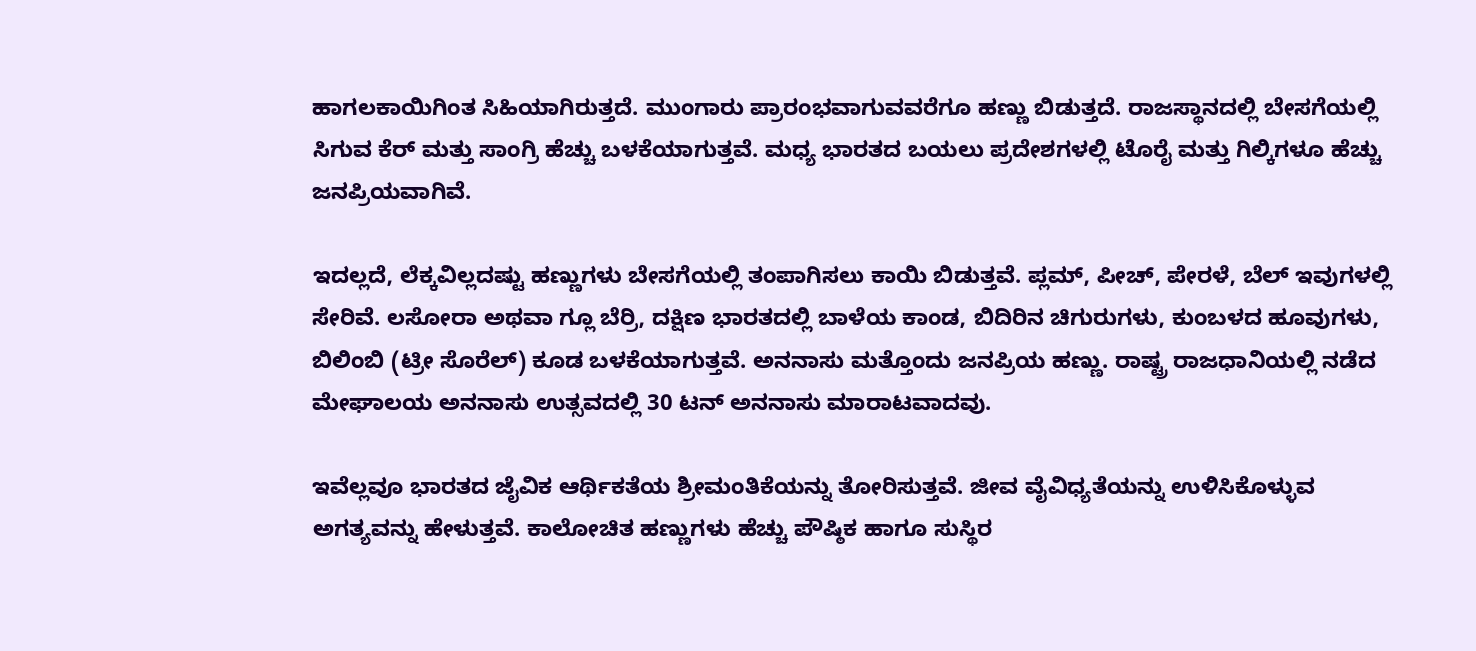ಹಾಗಲಕಾಯಿಗಿಂತ ಸಿಹಿಯಾಗಿರುತ್ತದೆ. ಮುಂಗಾರು ಪ್ರಾರಂಭವಾಗುವವರೆಗೂ ಹಣ್ಣು ಬಿಡುತ್ತದೆ. ರಾಜಸ್ಥಾನದಲ್ಲಿ ಬೇಸಗೆಯಲ್ಲಿ ಸಿಗುವ ಕೆರ್ ಮತ್ತು ಸಾಂಗ್ರಿ ಹೆಚ್ಚು ಬಳಕೆಯಾಗುತ್ತವೆ. ಮಧ್ಯ ಭಾರತದ ಬಯಲು ಪ್ರದೇಶಗಳಲ್ಲಿ ಟೊರೈ ಮತ್ತು ಗಿಲ್ಕಿಗಳೂ ಹೆಚ್ಚು ಜನಪ್ರಿಯವಾಗಿವೆ.

ಇದಲ್ಲದೆ, ಲೆಕ್ಕವಿಲ್ಲದಷ್ಟು ಹಣ್ಣುಗಳು ಬೇಸಗೆಯಲ್ಲಿ ತಂಪಾಗಿಸಲು ಕಾಯಿ ಬಿಡುತ್ತವೆ. ಪ್ಲಮ್, ಪೀಚ್, ಪೇರಳೆ, ಬೆಲ್ ಇವುಗಳಲ್ಲಿ ಸೇರಿವೆ. ಲಸೋರಾ ಅಥವಾ ಗ್ಲೂ ಬೆರ್ರಿ, ದಕ್ಷಿಣ ಭಾರತದಲ್ಲಿ ಬಾಳೆಯ ಕಾಂಡ, ಬಿದಿರಿನ ಚಿಗುರುಗಳು, ಕುಂಬಳದ ಹೂವುಗಳು, ಬಿಲಿಂಬಿ (ಟ್ರೀ ಸೊರೆಲ್) ಕೂಡ ಬಳಕೆಯಾಗುತ್ತವೆ. ಅನನಾಸು ಮತ್ತೊಂದು ಜನಪ್ರಿಯ ಹಣ್ಣು. ರಾಷ್ಟ್ರ ರಾಜಧಾನಿಯಲ್ಲಿ ನಡೆದ ಮೇಘಾಲಯ ಅನನಾಸು ಉತ್ಸವದಲ್ಲಿ 30 ಟನ್ ಅನನಾಸು ಮಾರಾಟವಾದವು.

ಇವೆಲ್ಲವೂ ಭಾರತದ ಜೈವಿಕ ಆರ್ಥಿಕತೆಯ ಶ್ರೀಮಂತಿಕೆಯನ್ನು ತೋರಿಸುತ್ತವೆ. ಜೀವ ವೈವಿಧ್ಯತೆಯನ್ನು ಉಳಿಸಿಕೊಳ್ಳುವ ಅಗತ್ಯವನ್ನು ಹೇಳುತ್ತವೆ. ಕಾಲೋಚಿತ ಹಣ್ಣುಗಳು ಹೆಚ್ಚು ಪೌಷ್ಠಿಕ ಹಾಗೂ ಸುಸ್ಥಿರ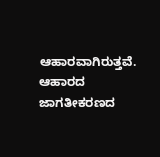ಆಹಾರವಾಗಿರುತ್ತವೆ. ಆಹಾರದ ಜಾಗತೀಕರಣದ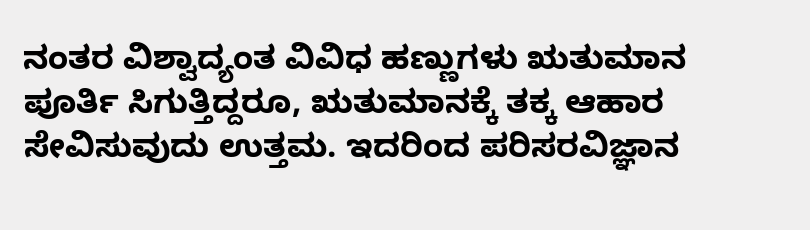ನಂತರ ವಿಶ್ವಾದ್ಯಂತ ವಿವಿಧ ಹಣ್ಣುಗಳು ಋತುಮಾನ ಪೂರ್ತಿ ಸಿಗುತ್ತಿದ್ದರೂ, ಋತುಮಾನಕ್ಕೆ ತಕ್ಕ ಆಹಾರ ಸೇವಿಸುವುದು ಉತ್ತಮ. ಇದರಿಂದ ಪರಿಸರವಿಜ್ಞಾನ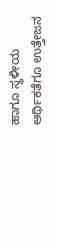ಹಾಗೂ ಸ್ಥಳೀಯ ಆರ್ಥಿಕತೆಗೂ ಉತ್ತೇಜನ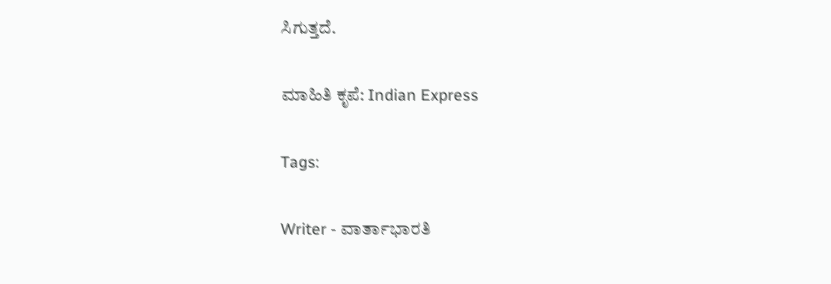ಸಿಗುತ್ತದೆ.

ಮಾಹಿತಿ ಕೃಪೆ: Indian Express

Tags:

Writer - ವಾರ್ತಾಭಾರತಿ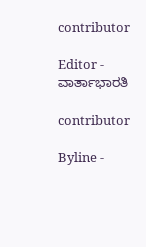contributor

Editor - ವಾರ್ತಾಭಾರತಿ

contributor

Byline -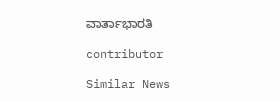ವಾರ್ತಾಭಾರತಿ

contributor

Similar News